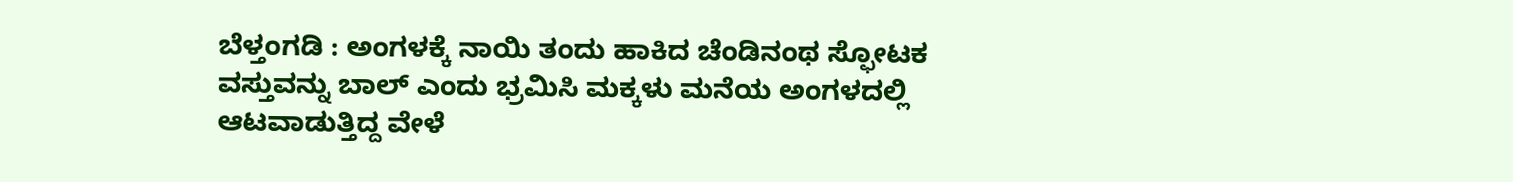ಬೆಳ್ತಂಗಡಿ : ಅಂಗಳಕ್ಕೆ ನಾಯಿ ತಂದು ಹಾಕಿದ ಚೆಂಡಿನಂಥ ಸ್ಫೋಟಕ ವಸ್ತುವನ್ನು ಬಾಲ್ ಎಂದು ಭ್ರಮಿಸಿ ಮಕ್ಕಳು ಮನೆಯ ಅಂಗಳದಲ್ಲಿ ಆಟವಾಡುತ್ತಿದ್ದ ವೇಳೆ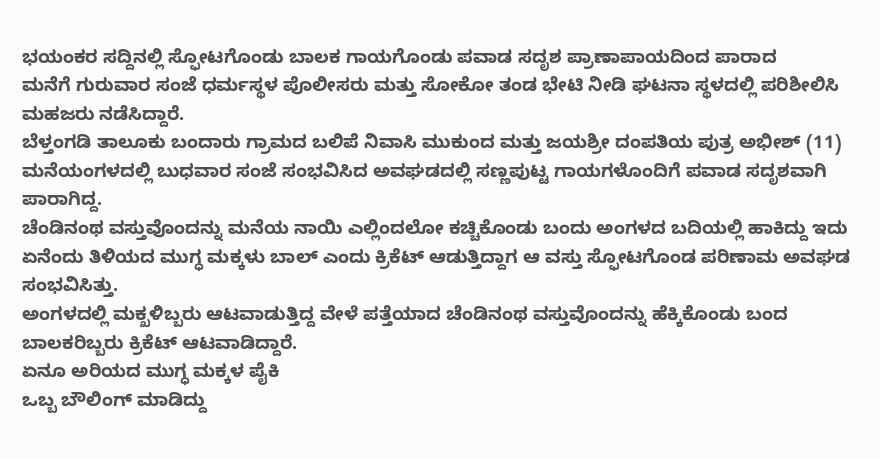ಭಯಂಕರ ಸದ್ದಿನಲ್ಲಿ ಸ್ಫೋಟಗೊಂಡು ಬಾಲಕ ಗಾಯಗೊಂಡು ಪವಾಡ ಸದೃಶ ಪ್ರಾಣಾಪಾಯದಿಂದ ಪಾರಾದ
ಮನೆಗೆ ಗುರುವಾರ ಸಂಜೆ ಧರ್ಮಸ್ಥಳ ಪೊಲೀಸರು ಮತ್ತು ಸೋಕೋ ತಂಡ ಭೇಟಿ ನೀಡಿ ಘಟನಾ ಸ್ಥಳದಲ್ಲಿ ಪರಿಶೀಲಿಸಿ ಮಹಜರು ನಡೆಸಿದ್ದಾರೆ.
ಬೆಳ್ತಂಗಡಿ ತಾಲೂಕು ಬಂದಾರು ಗ್ರಾಮದ ಬಲಿಪೆ ನಿವಾಸಿ ಮುಕುಂದ ಮತ್ತು ಜಯಶ್ರೀ ದಂಪತಿಯ ಪುತ್ರ ಅಭೀಶ್ (11) ಮನೆಯಂಗಳದಲ್ಲಿ ಬುಧವಾರ ಸಂಜೆ ಸಂಭವಿಸಿದ ಅವಘಡದಲ್ಲಿ ಸಣ್ಣಪುಟ್ಟ ಗಾಯಗಳೊಂದಿಗೆ ಪವಾಡ ಸದೃಶವಾಗಿ ಪಾರಾಗಿದ್ದ.
ಚೆಂಡಿನಂಥ ವಸ್ತುವೊಂದನ್ನು ಮನೆಯ ನಾಯಿ ಎಲ್ಲಿಂದಲೋ ಕಚ್ಚಿಕೊಂಡು ಬಂದು ಅಂಗಳದ ಬದಿಯಲ್ಲಿ ಹಾಕಿದ್ದು ಇದು ಏನೆಂದು ತಿಳಿಯದ ಮುಗ್ಧ ಮಕ್ಕಳು ಬಾಲ್ ಎಂದು ಕ್ರಿಕೆಟ್ ಆಡುತ್ತಿದ್ದಾಗ ಆ ವಸ್ತು ಸ್ಫೋಟಗೊಂಡ ಪರಿಣಾಮ ಅವಘಡ ಸಂಭವಿಸಿತ್ತು.
ಅಂಗಳದಲ್ಲಿ ಮಕ್ಖಳಿಬ್ಬರು ಆಟವಾಡುತ್ತಿದ್ದ ವೇಳೆ ಪತ್ತೆಯಾದ ಚೆಂಡಿನಂಥ ವಸ್ತುವೊಂದನ್ನು ಹೆಕ್ಕಿಕೊಂಡು ಬಂದ ಬಾಲಕರಿಬ್ಬರು ಕ್ರಿಕೆಟ್ ಆಟವಾಡಿದ್ದಾರೆ.
ಏನೂ ಅರಿಯದ ಮುಗ್ಧ ಮಕ್ಕಳ ಪೈಕಿ
ಒಬ್ಬ ಬೌಲಿಂಗ್ ಮಾಡಿದ್ದು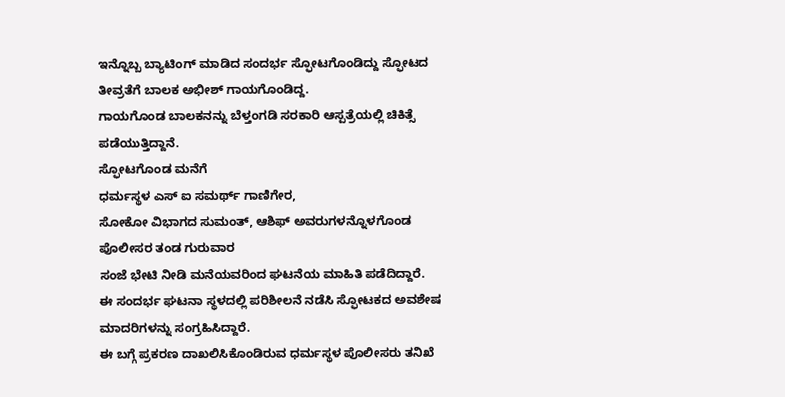ಇನ್ನೊಬ್ಬ ಬ್ಯಾಟಿಂಗ್ ಮಾಡಿದ ಸಂದರ್ಭ ಸ್ಫೋಟಗೊಂಡಿದ್ದು ಸ್ಫೋಟದ ತೀವ್ರತೆಗೆ ಬಾಲಕ ಅಭೀಶ್ ಗಾಯಗೊಂಡಿದ್ದ.
ಗಾಯಗೊಂಡ ಬಾಲಕನನ್ನು ಬೆಳ್ತಂಗಡಿ ಸರಕಾರಿ ಆಸ್ಪತ್ರೆಯಲ್ಲಿ ಚಿಕಿತ್ಸೆ ಪಡೆಯುತ್ತಿದ್ದಾನೆ.
ಸ್ಫೋಟಗೊಂಡ ಮನೆಗೆ
ಧರ್ಮಸ್ಥಳ ಎಸ್ ಐ ಸಮರ್ಥ್ ಗಾಣಿಗೇರ,
ಸೋಕೋ ವಿಭಾಗದ ಸುಮಂತ್, ಆಶಿಫ್ ಅವರುಗಳನ್ನೊಳಗೊಂಡ
ಪೊಲೀಸರ ತಂಡ ಗುರುವಾರ
ಸಂಜೆ ಭೇಟಿ ನೀಡಿ ಮನೆಯವರಿಂದ ಘಟನೆಯ ಮಾಹಿತಿ ಪಡೆದಿದ್ದಾರೆ.
ಈ ಸಂದರ್ಭ ಘಟನಾ ಸ್ಥಳದಲ್ಲಿ ಪರಿಶೀಲನೆ ನಡೆಸಿ ಸ್ಫೋಟಕದ ಅವಶೇಷ ಮಾದರಿಗಳನ್ನು ಸಂಗ್ರಹಿಸಿದ್ದಾರೆ.
ಈ ಬಗ್ಗೆ ಪ್ರಕರಣ ದಾಖಲಿಸಿಕೊಂಡಿರುವ ಧರ್ಮಸ್ಥಳ ಪೊಲೀಸರು ತನಿಖೆ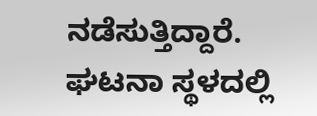ನಡೆಸುತ್ತಿದ್ದಾರೆ. ಘಟನಾ ಸ್ಥಳದಲ್ಲಿ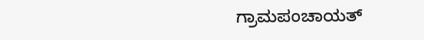ಗ್ರಾಮಪಂಚಾಯತ್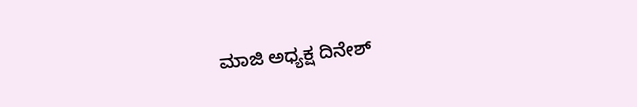ಮಾಜಿ ಅಧ್ಯಕ್ಷ ದಿನೇಶ್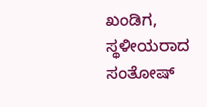ಖಂಡಿಗ, ಸ್ಥಳೀಯರಾದ ಸಂತೋಷ್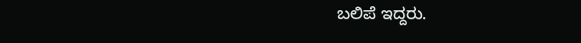ಬಲಿಪೆ ಇದ್ದರು.